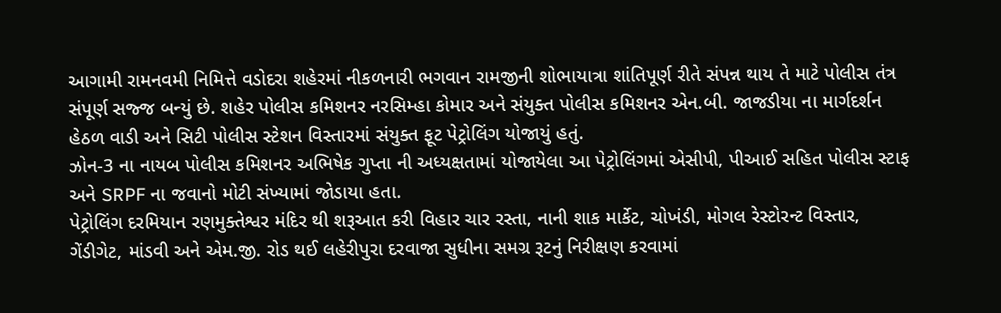આગામી રામનવમી નિમિત્તે વડોદરા શહેરમાં નીકળનારી ભગવાન રામજીની શોભાયાત્રા શાંતિપૂર્ણ રીતે સંપન્ન થાય તે માટે પોલીસ તંત્ર સંપૂર્ણ સજ્જ બન્યું છે. શહેર પોલીસ કમિશનર નરસિમ્હા કોમાર અને સંયુક્ત પોલીસ કમિશનર એન.બી. જાજડીયા ના માર્ગદર્શન હેઠળ વાડી અને સિટી પોલીસ સ્ટેશન વિસ્તારમાં સંયુક્ત ફૂટ પેટ્રોલિંગ યોજાયું હતું.
ઝોન-3 ના નાયબ પોલીસ કમિશનર અભિષેક ગુપ્તા ની અધ્યક્ષતામાં યોજાયેલા આ પેટ્રોલિંગમાં એસીપી, પીઆઈ સહિત પોલીસ સ્ટાફ અને SRPF ના જવાનો મોટી સંખ્યામાં જોડાયા હતા.
પેટ્રોલિંગ દરમિયાન રણમુક્તેશ્વર મંદિર થી શરૂઆત કરી વિહાર ચાર રસ્તા, નાની શાક માર્કેટ, ચોખંડી, મોગલ રેસ્ટોરન્ટ વિસ્તાર, ગેંડીગેટ, માંડવી અને એમ.જી. રોડ થઈ લહેરીપુરા દરવાજા સુધીના સમગ્ર રૂટનું નિરીક્ષણ કરવામાં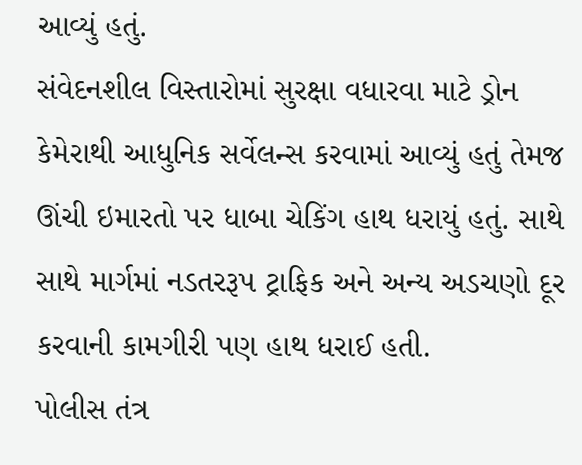આવ્યું હતું.
સંવેદનશીલ વિસ્તારોમાં સુરક્ષા વધારવા માટે ડ્રોન કેમેરાથી આધુનિક સર્વેલન્સ કરવામાં આવ્યું હતું તેમજ ઊંચી ઇમારતો પર ધાબા ચેકિંગ હાથ ધરાયું હતું. સાથે સાથે માર્ગમાં નડતરરૂપ ટ્રાફિક અને અન્ય અડચણો દૂર કરવાની કામગીરી પણ હાથ ધરાઈ હતી.
પોલીસ તંત્ર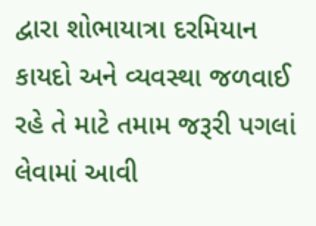દ્વારા શોભાયાત્રા દરમિયાન કાયદો અને વ્યવસ્થા જળવાઈ રહે તે માટે તમામ જરૂરી પગલાં લેવામાં આવી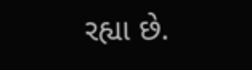રહ્યા છે.